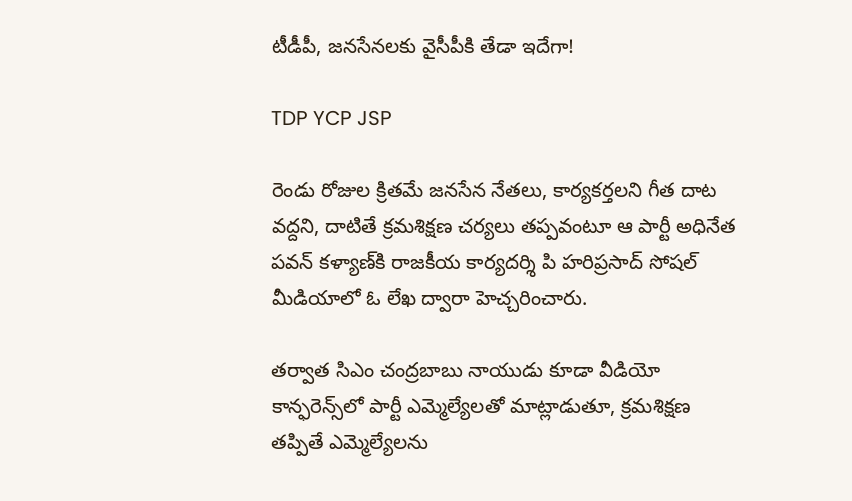టీడీపీ, జనసేనలకు వైసీపీకి తేడా ఇదేగా!

TDP YCP JSP

రెండు రోజుల క్రితమే జనసేన నేతలు, కార్యకర్తలని గీత దాట వద్దని, దాటితే క్రమశిక్షణ చర్యలు తప్పవంటూ ఆ పార్టీ అధినేత పవన్ కళ్యాణ్‌కి రాజకీయ కార్యదర్శి పి హరిప్రసాద్ సోషల్ మీడియాలో ఓ లేఖ ద్వారా హెచ్చరించారు.

తర్వాత సిఎం చంద్రబాబు నాయుడు కూడా వీడియో కాన్ఫరెన్స్‌లో పార్టీ ఎమ్మెల్యేలతో మాట్లాడుతూ, క్రమశిక్షణ తప్పితే ఎమ్మెల్యేలను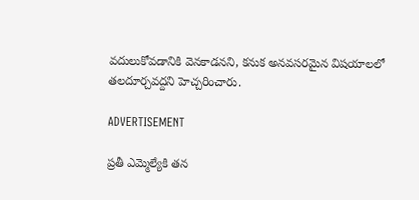వదులుకోవడానికి వెనకాడనని, కనుక అనవసరమైన విషయాలలో తలదూర్చవద్దని హెచ్చరించారు.

ADVERTISEMENT

ప్రతీ ఎమ్మెల్యేకి తన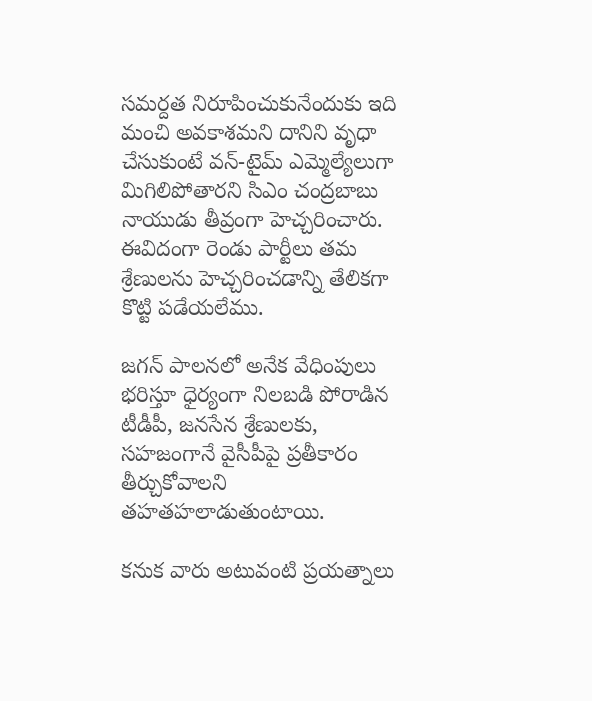సమర్దత నిరూపించుకునేందుకు ఇది మంచి అవకాశమని దానిని వృధా చేసుకుంటే వన్-టైమ్ ఎమ్మెల్యేలుగా మిగిలిపోతారని సిఎం చంద్రబాబు నాయుడు తీవ్రంగా హెచ్చరించారు. ఈవిదంగా రెండు పార్టీలు తమ శ్రేణులను హెచ్చరించడాన్ని తేలికగా కొట్టి పడేయలేము.

జగన్‌ పాలనలో అనేక వేధింపులు భరిస్తూ ధైర్యంగా నిలబడి పోరాడిన టీడీపీ, జనసేన శ్రేణులకు, సహజంగానే వైసీపీపై ప్రతీకారం తీర్చుకోవాలని తహతహలాడుతుంటాయి.

కనుక వారు అటువంటి ప్రయత్నాలు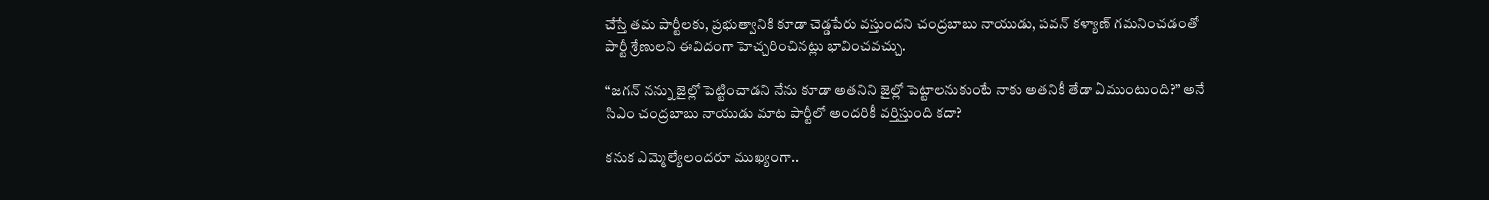చేస్తే తమ పార్టీలకు, ప్రభుత్వానికి కూడా చెడ్డపేరు వస్తుందని చంద్రబాబు నాయుడు, పవన్ కళ్యాణ్‌ గమనించడంతో పార్టీ శ్రేణులని ఈవిదంగా హెచ్చరించినట్లు భావించవచ్చు.

“జగన్‌ నన్ను జైల్లో పెట్టించాడని నేను కూడా అతనిని జైల్లో పెట్టాలనుకుంటే నాకు అతనికీ తేడా ఏముంటుంది?” అనే సిఎం చంద్రబాబు నాయుడు మాట పార్టీలో అందరికీ వర్తిస్తుంది కదా?

కనుక ఎమ్మెల్యేలందరూ ముఖ్యంగా..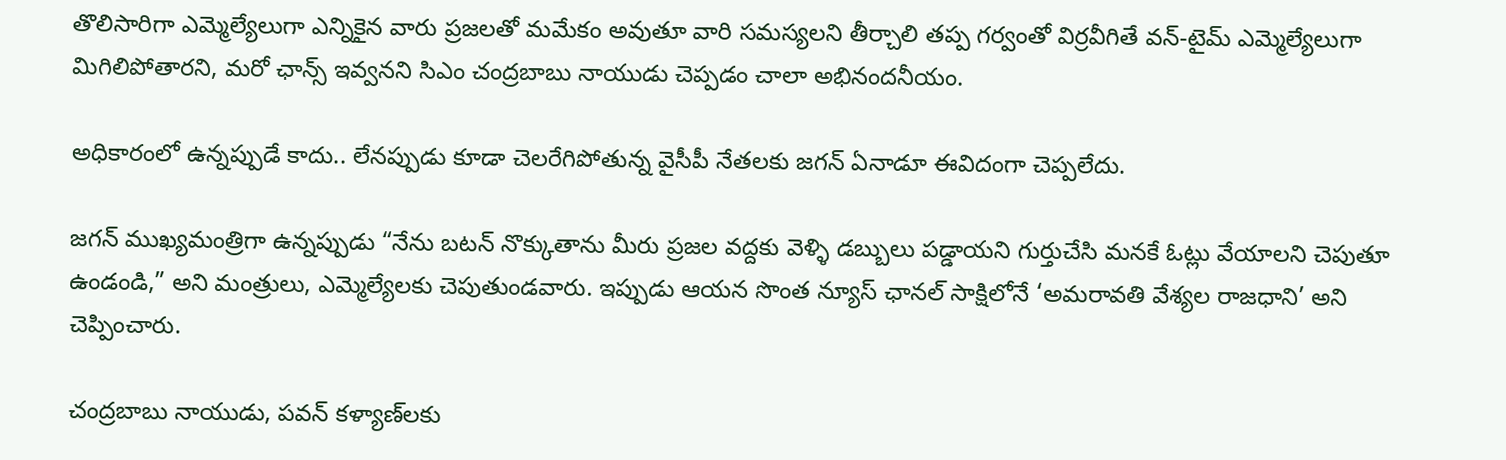తొలిసారిగా ఎమ్మెల్యేలుగా ఎన్నికైన వారు ప్రజలతో మమేకం అవుతూ వారి సమస్యలని తీర్చాలి తప్ప గర్వంతో విర్రవీగితే వన్-టైమ్ ఎమ్మెల్యేలుగా మిగిలిపోతారని, మరో ఛాన్స్ ఇవ్వనని సిఎం చంద్రబాబు నాయుడు చెప్పడం చాలా అభినందనీయం.

అధికారంలో ఉన్నప్పుడే కాదు.. లేనప్పుడు కూడా చెలరేగిపోతున్న వైసీపీ నేతలకు జగన్‌ ఏనాడూ ఈవిదంగా చెప్పలేదు.

జగన్‌ ముఖ్యమంత్రిగా ఉన్నప్పుడు “నేను బటన్ నొక్కుతాను మీరు ప్రజల వద్దకు వెళ్ళి డబ్బులు పడ్డాయని గుర్తుచేసి మనకే ఓట్లు వేయాలని చెపుతూ ఉండండి,” అని మంత్రులు, ఎమ్మెల్యేలకు చెపుతుండవారు. ఇప్పుడు ఆయన సొంత న్యూస్ ఛానల్ సాక్షిలోనే ‘అమరావతి వేశ్యల రాజధాని’ అని చెప్పించారు.

చంద్రబాబు నాయుడు, పవన్ కళ్యాణ్‌లకు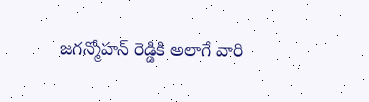జగన్మోహన్ రెడ్డికి అలాగే వారి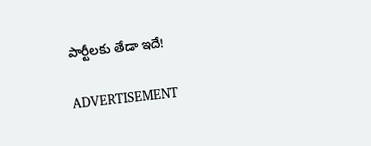పార్టీలకు తేడా ఇదే!

ADVERTISEMENT